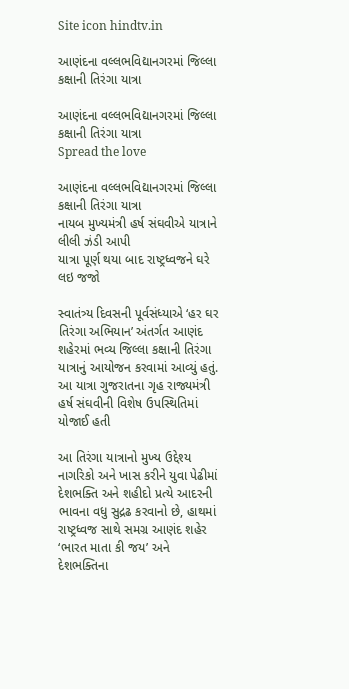Site icon hindtv.in

આણંદના વલ્લભવિદ્યાનગરમાં જિલ્લા કક્ષાની તિરંગા યાત્રા

આણંદના વલ્લભવિદ્યાનગરમાં જિલ્લા કક્ષાની તિરંગા યાત્રા
Spread the love

આણંદના વલ્લભવિદ્યાનગરમાં જિલ્લા કક્ષાની તિરંગા યાત્રા
નાયબ મુખ્યમંત્રી હર્ષ સંઘવીએ યાત્રાને લીલી ઝંડી આપી
યાત્રા પૂર્ણ થયા બાદ રાષ્ટ્રધ્વજને ઘરે લઇ જજો

સ્વાતંત્ર્ય દિવસની પૂર્વસંધ્યાએ ‘હર ઘર તિરંગા અભિયાન’ અંતર્ગત આણંદ શહેરમાં ભવ્ય જિલ્લા કક્ષાની તિરંગા યાત્રાનું આયોજન કરવામાં આવ્યું હતું. આ યાત્રા ગુજરાતના ગૃહ રાજ્યમંત્રી હર્ષ સંઘવીની વિશેષ ઉપસ્થિતિમાં યોજાઈ હતી

આ તિરંગા યાત્રાનો મુખ્ય ઉદ્દેશ્ય નાગરિકો અને ખાસ કરીને યુવા પેઢીમાં દેશભક્તિ અને શહીદો પ્રત્યે આદરની ભાવના વધુ સુદ્રઢ કરવાનો છે, હાથમાં રાષ્ટ્રધ્વજ સાથે સમગ્ર આણંદ શહેર ‘ભારત માતા કી જય’ અને દેશભક્તિના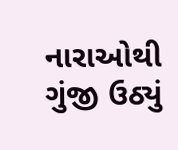નારાઓથી ગુંજી ઉઠ્યું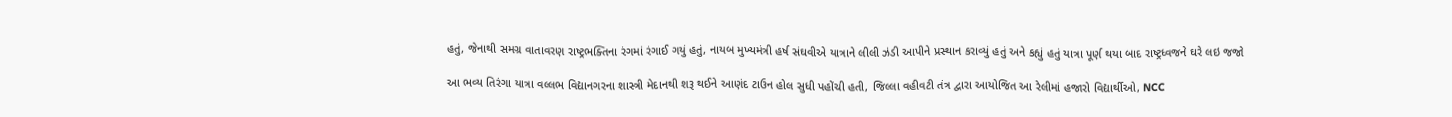હતું, જેનાથી સમગ્ર વાતાવરણ રાષ્ટ્રભક્તિના રંગમાં રંગાઈ ગયું હતું, નાયબ મુખ્યમંત્રી હર્ષ સંઘવીએ યાત્રાને લીલી ઝંડી આપીને પ્રસ્થાન કરાવ્યું હતું અને કહ્યું હતું યાત્રા પૂર્ણ થયા બાદ રાષ્ટ્રધ્વજને ઘરે લઇ જજો

આ ભવ્ય તિરંગા યાત્રા વલ્લભ વિદ્યાનગરના શાસ્ત્રી મેદાનથી શરૂ થઈને આણંદ ટાઉન હોલ સુધી પહોંચી હતી, જિલ્લા વહીવટી તંત્ર દ્વારા આયોજિત આ રેલીમાં હજારો વિદ્યાર્થીઓ, NCC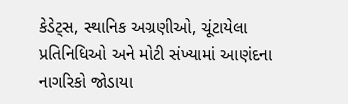કેડેટ્સ, સ્થાનિક અગ્રણીઓ, ચૂંટાયેલા પ્રતિનિધિઓ અને મોટી સંખ્યામાં આણંદના નાગરિકો જોડાયા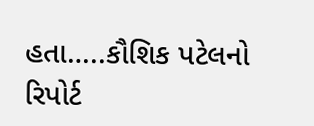હતા…..કૌશિક પટેલનો રિપોર્ટ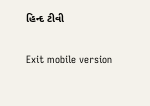હિન્દ ટીવી

Exit mobile version